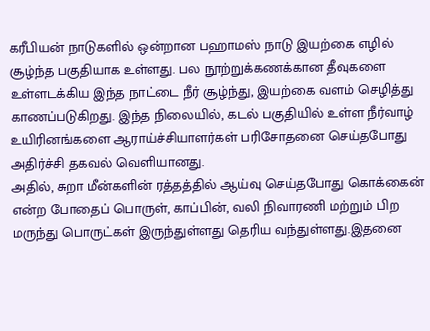கரீபியன் நாடுகளில் ஒன்றான பஹாமஸ் நாடு இயற்கை எழில் சூழ்ந்த பகுதியாக உள்ளது. பல நூற்றுக்கணக்கான தீவுகளை உள்ளடக்கிய இந்த நாட்டை நீர் சூழ்ந்து, இயற்கை வளம் செழித்து காணப்படுகிறது. இந்த நிலையில், கடல் பகுதியில் உள்ள நீர்வாழ் உயிரினங்களை ஆராய்ச்சியாளர்கள் பரிசோதனை செய்தபோது அதிர்ச்சி தகவல் வெளியானது.
அதில், சுறா மீன்களின் ரத்தத்தில் ஆய்வு செய்தபோது கொக்கைன் என்ற போதைப் பொருள், காப்பின், வலி நிவாரணி மற்றும் பிற மருந்து பொருட்கள் இருந்துள்ளது தெரிய வந்துள்ளது.இதனை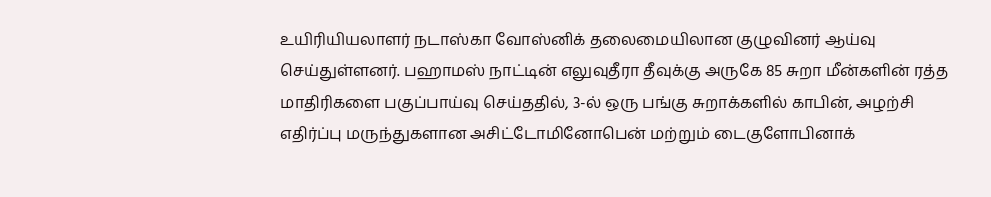உயிரியியலாளர் நடாஸ்கா வோஸ்னிக் தலைமையிலான குழுவினர் ஆய்வு செய்துள்ளனர். பஹாமஸ் நாட்டின் எலுவுதீரா தீவுக்கு அருகே 85 சுறா மீன்களின் ரத்த மாதிரிகளை பகுப்பாய்வு செய்ததில், 3-ல் ஒரு பங்கு சுறாக்களில் காபின், அழற்சி எதிர்ப்பு மருந்துகளான அசிட்டோமினோபென் மற்றும் டைகுளோபினாக்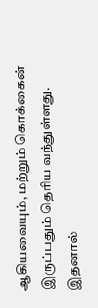ஆகியவையும், மற்றும் கொக்கைன் இருப்பதும் தெரிய வந்துள்ளது.
இதனால்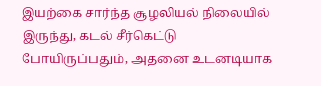இயற்கை சார்ந்த சூழலியல் நிலையில் இருந்து, கடல் சீர்கெட்டு போயிருப்பதும், அதனை உடனடியாக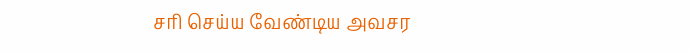சரி செய்ய வேண்டிய அவசர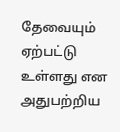தேவையும் ஏற்பட்டு உள்ளது என அதுபற்றிய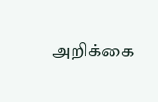அறிக்கை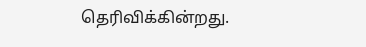தெரிவிக்கின்றது.